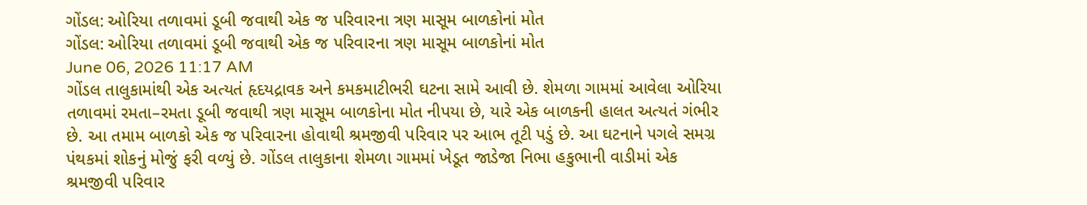ગોંડલ: ઓરિયા તળાવમાં ડૂબી જવાથી એક જ પરિવારના ત્રણ માસૂમ બાળકોનાં મોત
ગોંડલ: ઓરિયા તળાવમાં ડૂબી જવાથી એક જ પરિવારના ત્રણ માસૂમ બાળકોનાં મોત
June 06, 2026 11:17 AM
ગોંડલ તાલુકામાંથી એક અત્યતં હૃદયદ્રાવક અને કમકમાટીભરી ઘટના સામે આવી છે. શેમળા ગામમાં આવેલા ઓરિયા તળાવમાં રમતા–રમતા ડૂબી જવાથી ત્રણ માસૂમ બાળકોના મોત નીપયા છે, યારે એક બાળકની હાલત અત્યતં ગંભીર છે. આ તમામ બાળકો એક જ પરિવારના હોવાથી શ્રમજીવી પરિવાર પર આભ તૂટી પડું છે. આ ઘટનાને પગલે સમગ્ર પંથકમાં શોકનું મોજું ફરી વળ્યું છે. ગોંડલ તાલુકાના શેમળા ગામમાં ખેડૂત જાડેજા નિભા હકુભાની વાડીમાં એક શ્રમજીવી પરિવાર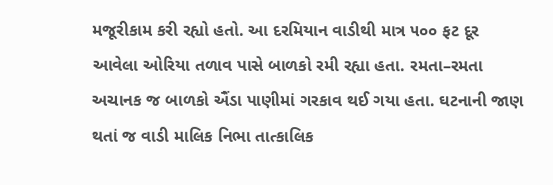મજૂરીકામ કરી રહ્યો હતો. આ દરમિયાન વાડીથી માત્ર ૫૦૦ ફટ દૂર આવેલા ઓરિયા તળાવ પાસે બાળકો રમી રહ્યા હતા. રમતા–રમતા અચાનક જ બાળકો ઐંડા પાણીમાં ગરકાવ થઈ ગયા હતા. ઘટનાની જાણ થતાં જ વાડી માલિક નિભા તાત્કાલિક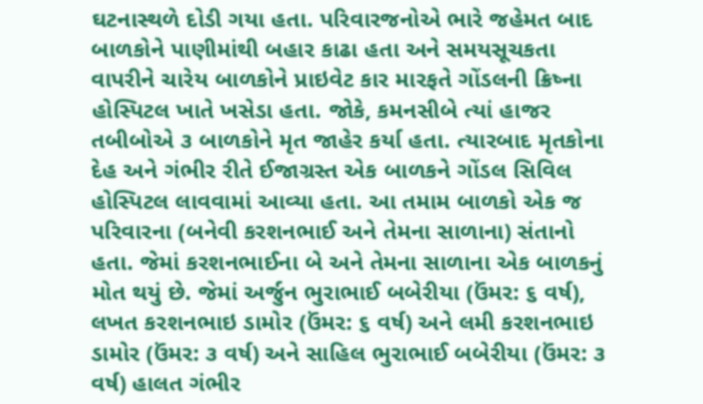ઘટનાસ્થળે દોડી ગયા હતા. પરિવારજનોએ ભારે જહેમત બાદ બાળકોને પાણીમાંથી બહાર કાઢા હતા અને સમયસૂચકતા વાપરીને ચારેય બાળકોને પ્રાઇવેટ કાર મારફતે ગોંડલની ક્રિષ્ના હોસ્પિટલ ખાતે ખસેડા હતા. જોકે, કમનસીબે ત્યાં હાજર તબીબોએ ૩ બાળકોને મૃત જાહેર કર્યા હતા. ત્યારબાદ મૃતકોના દેહ અને ગંભીર રીતે ઈજાગ્રસ્ત એક બાળકને ગોંડલ સિવિલ હોસ્પિટલ લાવવામાં આવ્યા હતા. આ તમામ બાળકો એક જ પરિવારના (બનેવી કરશનભાઈ અને તેમના સાળાના) સંતાનો હતા. જેમાં કરશનભાઈના બે અને તેમના સાળાના એક બાળકનું મોત થયું છે. જેમાં અર્જુન ભુરાભાઈ બબેરીયા (ઉંમર: ૬ વર્ષ), લખત કરશનભાઇ ડામોર (ઉંમર: ૬ વર્ષ) અને લમી કરશનભાઇ ડામોર (ઉંમર: ૩ વર્ષ) અને સાહિલ ભુરાભાઈ બબેરીયા (ઉંમર: ૩ વર્ષ) હાલત ગંભીર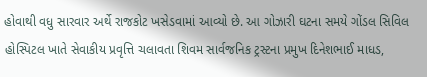હોવાથી વધુ સારવાર અર્થે રાજકોટ ખસેડવામાં આવ્યો છે. આ ગોઝારી ઘટના સમયે ગોંડલ સિવિલ હોસ્પિટલ ખાતે સેવાકીય પ્રવૃત્તિ ચલાવતા શિવમ સાર્વજનિક ટ્રસ્ટના પ્રમુખ દિનેશભાઈ માધડ,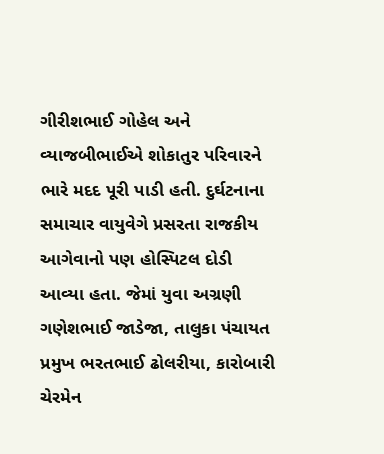ગીરીશભાઈ ગોહેલ અને વ્યાજબીભાઈએ શોકાતુર પરિવારને ભારે મદદ પૂરી પાડી હતી. દુર્ઘટનાના સમાચાર વાયુવેગે પ્રસરતા રાજકીય આગેવાનો પણ હોસ્પિટલ દોડી આવ્યા હતા. જેમાં યુવા અગ્રણી ગણેશભાઈ જાડેજા, તાલુકા પંચાયત પ્રમુખ ભરતભાઈ ઢોલરીયા, કારોબારી ચેરમેન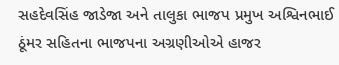સહદેવસિંહ જાડેજા અને તાલુકા ભાજપ પ્રમુખ અશ્વિનભાઈ ઠૂંમર સહિતના ભાજપના અગ્રણીઓએ હાજર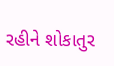રહીને શોકાતુર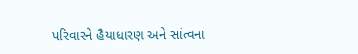પરિવારને હૈયાધારણ અને સાંત્વના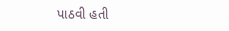પાઠવી હતી